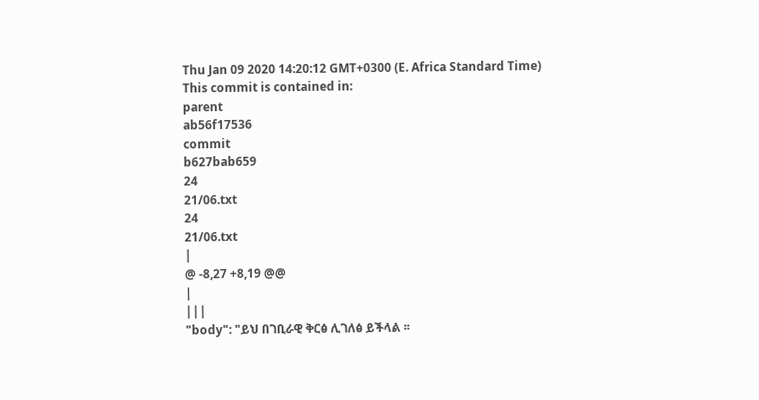Thu Jan 09 2020 14:20:12 GMT+0300 (E. Africa Standard Time)
This commit is contained in:
parent
ab56f17536
commit
b627bab659
24
21/06.txt
24
21/06.txt
|
@ -8,27 +8,19 @@
|
|||
"body": "ይህ በገቢራዊ ቅርፅ ሊገለፅ ይችላል ፡፡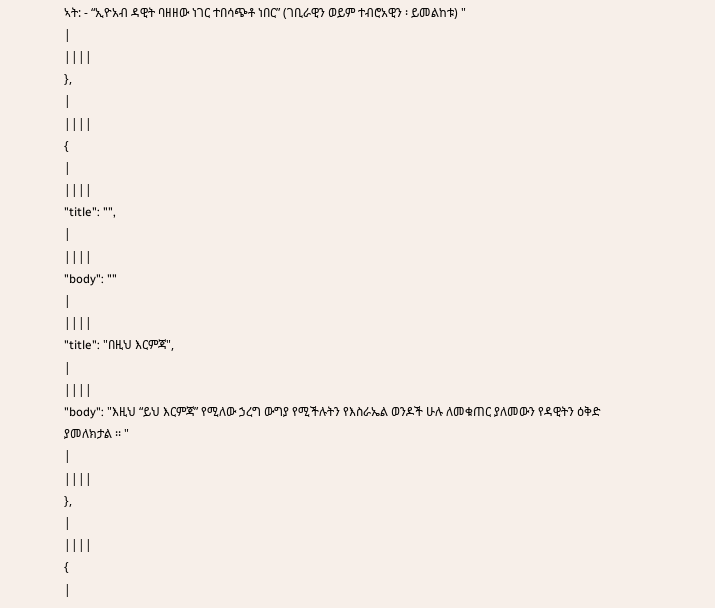ኣት: - “ኢዮአብ ዳዊት ባዘዘው ነገር ተበሳጭቶ ነበር” (ገቢራዊን ወይም ተብሮአዊን ፡ ይመልከቱ) "
|
||||
},
|
||||
{
|
||||
"title": "",
|
||||
"body": ""
|
||||
"title": "በዚህ እርምጃ",
|
||||
"body": "እዚህ “ይህ እርምጃ” የሚለው ኃረግ ውግያ የሚችሉትን የእስራኤል ወንዶች ሁሉ ለመቁጠር ያለመውን የዳዊትን ዕቅድ ያመለክታል ፡፡ "
|
||||
},
|
||||
{
|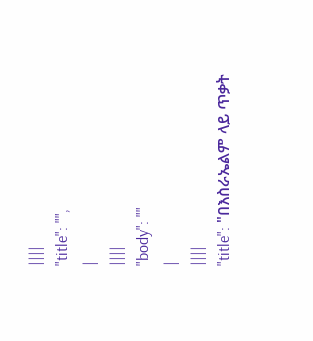||||
"title": "",
|
||||
"body": ""
|
||||
"title": "በእስራኤልም ላይ ጥቃት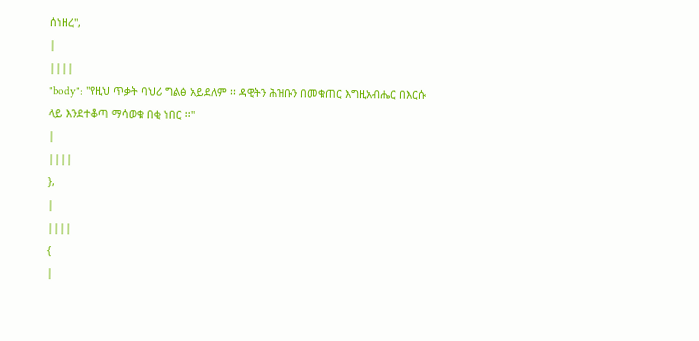ሰነዘረ",
|
||||
"body": "የዚህ ጥቃት ባህሪ ግልፅ አይደለም ፡፡ ዳዊትን ሕዝቡን በመቁጠር እግዚአብሔር በእርሱ ላይ እንደተቆጣ ማሳወቁ በቂ ነበር ፡፡"
|
||||
},
|
||||
{
|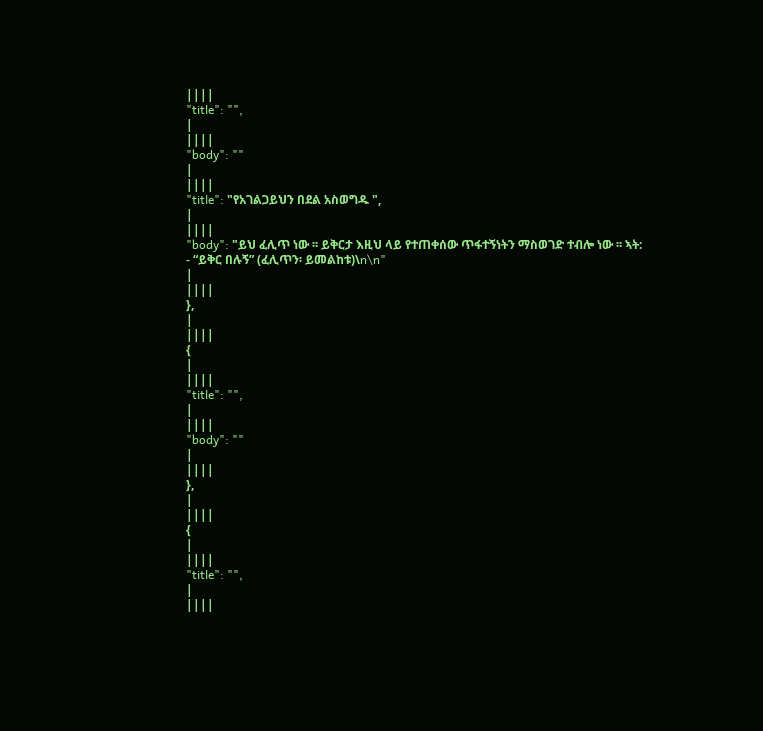||||
"title": "",
|
||||
"body": ""
|
||||
"title": "የአገልጋይህን በደል አስወግዱ ",
|
||||
"body": "ይህ ፈሊጥ ነው ፡፡ ይቅርታ እዚህ ላይ የተጠቀሰው ጥፋተኝነትን ማስወገድ ተብሎ ነው ፡፡ ኣት: - “ይቅር በሉኝ” (ፈሊጥን፡ ይመልከቱ)\n\n"
|
||||
},
|
||||
{
|
||||
"title": "",
|
||||
"body": ""
|
||||
},
|
||||
{
|
||||
"title": "",
|
||||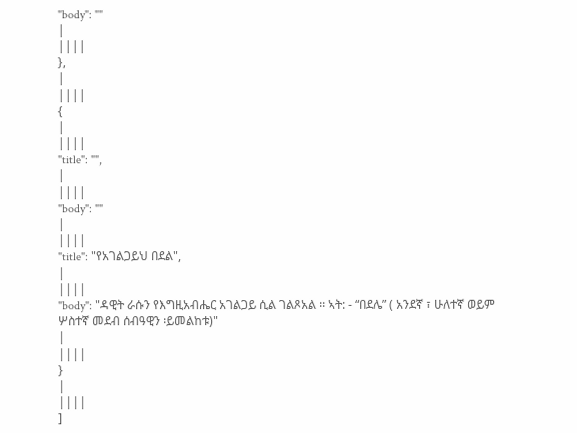"body": ""
|
||||
},
|
||||
{
|
||||
"title": "",
|
||||
"body": ""
|
||||
"title": "የአገልጋይህ በደል",
|
||||
"body": "ዳዊት ራሱን የእግዚአብሔር አገልጋይ ሲል ገልጾአል ፡፡ ኣት: - “በደሌ” ( አንደኛ ፣ ሁለተኛ ወይም ሦስተኛ መደብ ሰብዓዊን ፡ይመልከቱ)"
|
||||
}
|
||||
]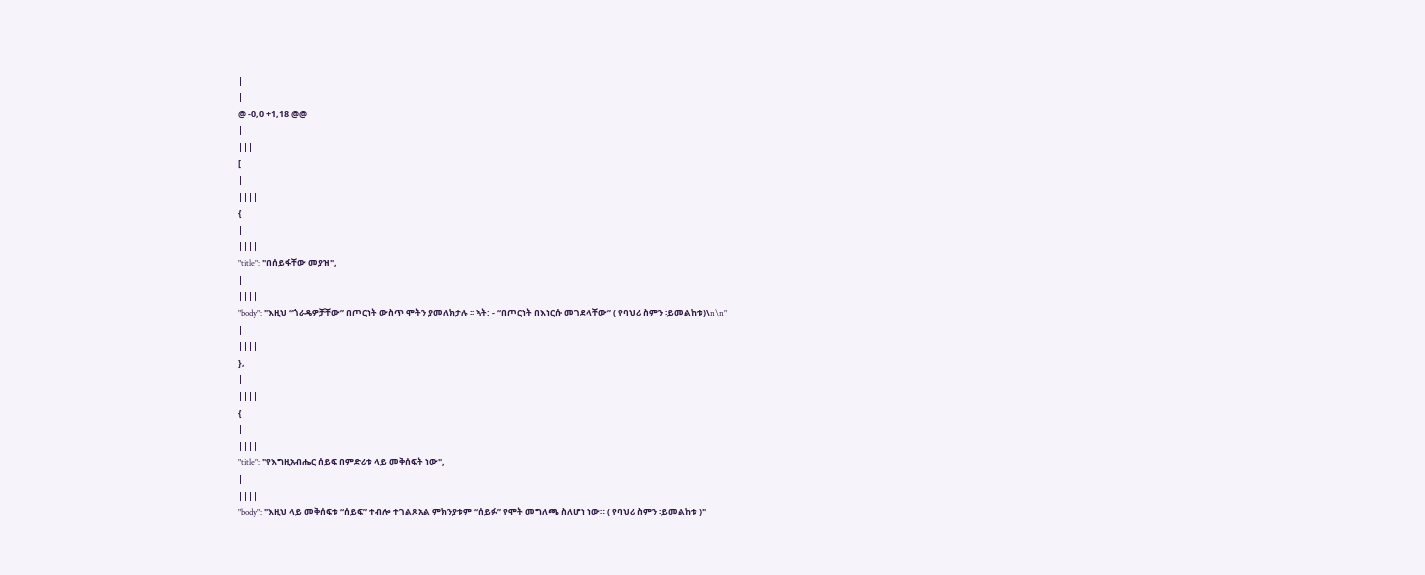|
|
@ -0,0 +1,18 @@
|
|||
[
|
||||
{
|
||||
"title": "በሰይፋቸው መያዝ",
|
||||
"body": "እዚህ “ጎራዴዎቻቸው” በጦርነት ውስጥ ሞትን ያመለክታሉ ፡፡ ኣት: - “በጦርነት በእነርሱ መገደላቸው” ( የባህሪ ስምን ፡ይመልከቱ)\n\n"
|
||||
},
|
||||
{
|
||||
"title": "የእግዚአብሔር ሰይፍ በምድሪቱ ላይ መቅሰፍት ነው",
|
||||
"body": "እዚህ ላይ መቅሰፍቱ “ሰይፍ” ተብሎ ተገልጾአል ምክንያቱም “ሰይፉ” የሞት መግለጫ ስለሆነ ነው። ( የባህሪ ስምን ፡ይመልከቱ )"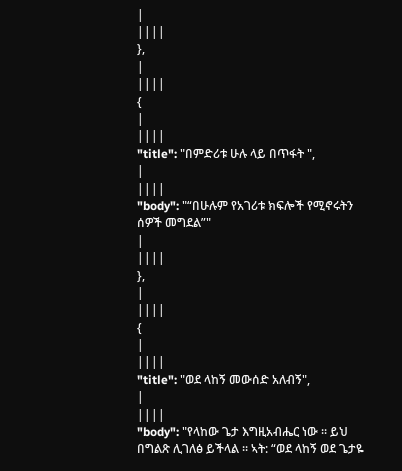|
||||
},
|
||||
{
|
||||
"title": "በምድሪቱ ሁሉ ላይ በጥፋት ",
|
||||
"body": "“በሁሉም የአገሪቱ ክፍሎች የሚኖሩትን ሰዎች መግደል”"
|
||||
},
|
||||
{
|
||||
"title": "ወደ ላከኝ መውሰድ አለብኝ",
|
||||
"body": "የላከው ጌታ እግዚአብሔር ነው ፡፡ ይህ በግልጽ ሊገለፅ ይችላል ፡፡ ኣት: “ወደ ላከኝ ወደ ጌታዬ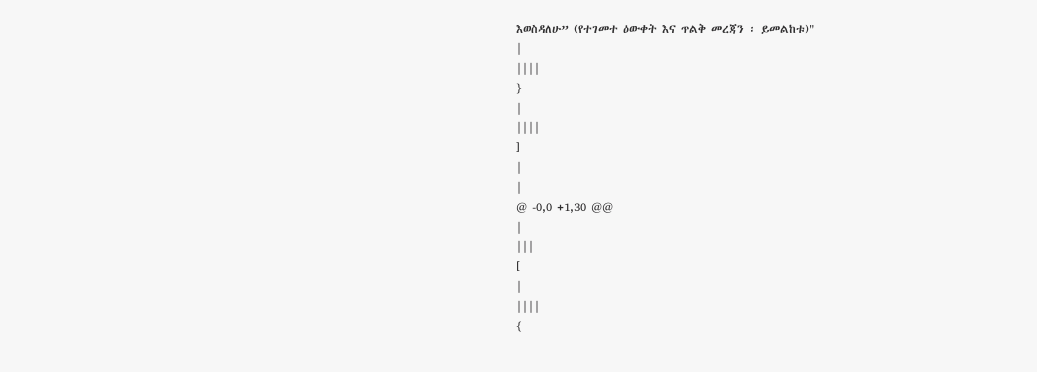እወስዳለሁ” (የተገመተ ዕውቀት እና ጥልቅ መረጃን ፡ ይመልከቱ)"
|
||||
}
|
||||
]
|
|
@ -0,0 +1,30 @@
|
|||
[
|
||||
{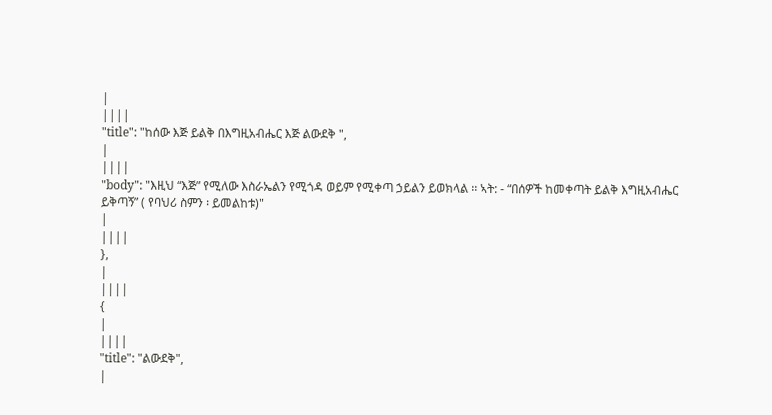|
||||
"title": "ከሰው እጅ ይልቅ በእግዚአብሔር እጅ ልውደቅ ",
|
||||
"body": "እዚህ “እጅ” የሚለው እስራኤልን የሚጎዳ ወይም የሚቀጣ ኃይልን ይወክላል ፡፡ ኣት: - “በሰዎች ከመቀጣት ይልቅ እግዚአብሔር ይቅጣኝ” ( የባህሪ ስምን ፡ ይመልከቱ)"
|
||||
},
|
||||
{
|
||||
"title": "ልውደቅ",
|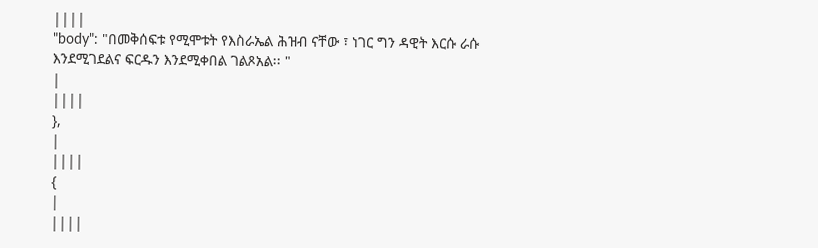||||
"body": "በመቅሰፍቱ የሚሞቱት የእስራኤል ሕዝብ ናቸው ፣ ነገር ግን ዳዊት እርሱ ራሱ እንደሚገደልና ፍርዱን እንደሚቀበል ገልጾአል፡፡ "
|
||||
},
|
||||
{
|
||||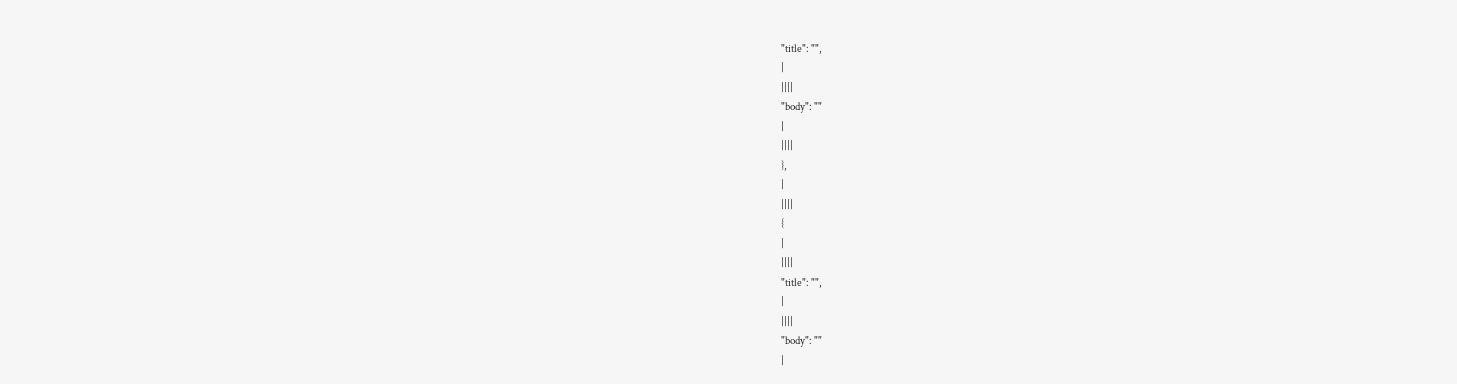"title": "",
|
||||
"body": ""
|
||||
},
|
||||
{
|
||||
"title": "",
|
||||
"body": ""
|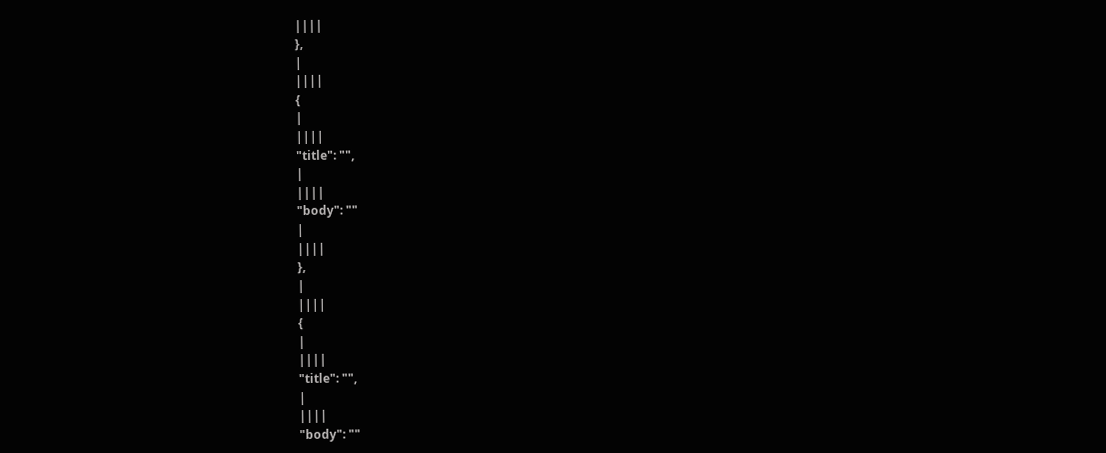||||
},
|
||||
{
|
||||
"title": "",
|
||||
"body": ""
|
||||
},
|
||||
{
|
||||
"title": "",
|
||||
"body": ""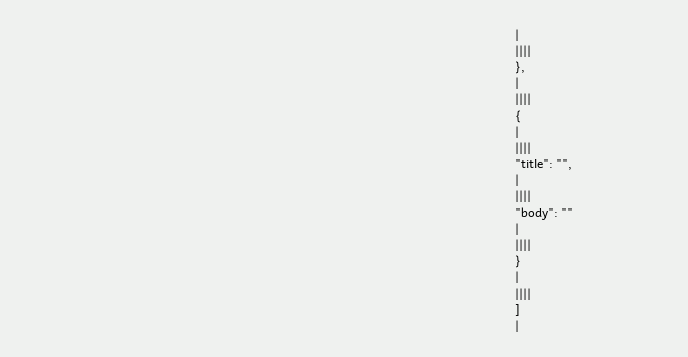|
||||
},
|
||||
{
|
||||
"title": "",
|
||||
"body": ""
|
||||
}
|
||||
]
|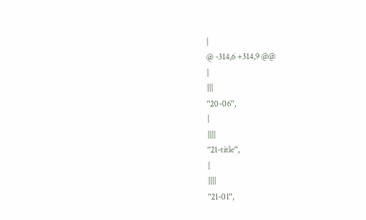|
@ -314,6 +314,9 @@
|
|||
"20-06",
|
||||
"21-title",
|
||||
"21-01",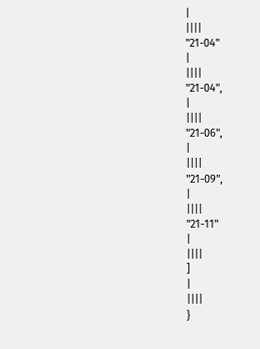|
||||
"21-04"
|
||||
"21-04",
|
||||
"21-06",
|
||||
"21-09",
|
||||
"21-11"
|
||||
]
|
||||
}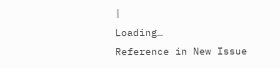|
Loading…
Reference in New Issue